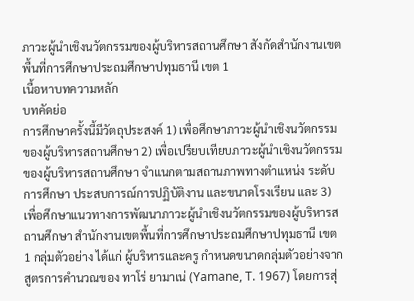ภาวะผู้นำเชิงนวัตกรรมของผู้บริหารสถานศึกษา สังกัดสำนักงานเขตพื้นที่การศึกษาประถมศึกษาปทุมธานี เขต 1
เนื้อหาบทความหลัก
บทคัดย่อ
การศึกษาครั้งนี้มีวัตถุประสงค์ 1) เพื่อศึกษาภาวะผู้นำเชิงนวัตกรรมของผู้บริหารสถานศึกษา 2) เพื่อเปรียบเทียบภาวะผู้นำเชิงนวัตกรรมของผู้บริหารสถานศึกษา จำแนกตามสถานภาพทางตำแหน่ง ระดับการศึกษา ประสบการณ์การปฏิบัติงาน และขนาดโรงเรียน และ 3) เพื่อศึกษาแนวทางการพัฒนาภาวะผู้นำเชิงนวัตกรรมของผู้บริหารสถานศึกษา สำนักงานเขตพื้นที่การศึกษาประถมศึกษาปทุมธานี เขต 1 กลุ่มตัวอย่าง ได้แก่ ผู้บริหารและครู กำหนดขนาดกลุ่มตัวอย่างจากสูตรการคำนวณของ ทาโร่ ยามาเน่ (Yamane, T. 1967) โดยการสุ่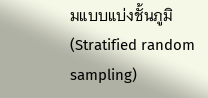มแบบแบ่งชั้นภูมิ (Stratified random sampling)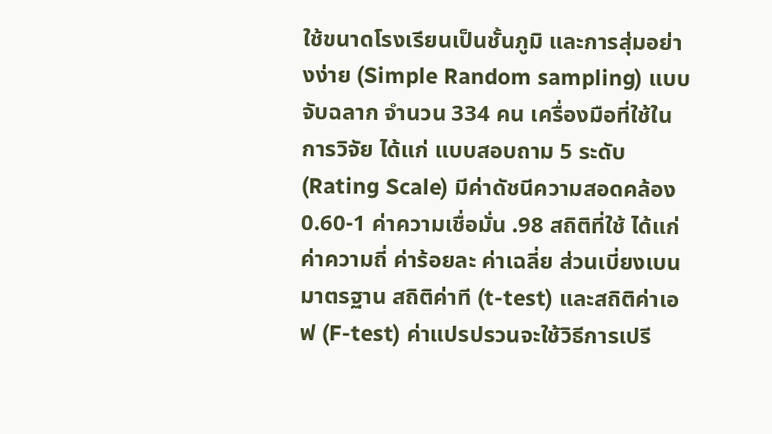ใช้ขนาดโรงเรียนเป็นชั้นภูมิ และการสุ่มอย่างง่าย (Simple Random sampling) แบบจับฉลาก จำนวน 334 คน เครื่องมือที่ใช้ในการวิจัย ได้แก่ แบบสอบถาม 5 ระดับ (Rating Scale) มีค่าดัชนีความสอดคล้อง 0.60-1 ค่าความเชื่อมั่น .98 สถิติที่ใช้ ได้แก่ ค่าความถี่ ค่าร้อยละ ค่าเฉลี่ย ส่วนเบี่ยงเบนมาตรฐาน สถิติค่าที (t-test) และสถิติค่าเอฟ (F-test) ค่าแปรปรวนจะใช้วิธีการเปรี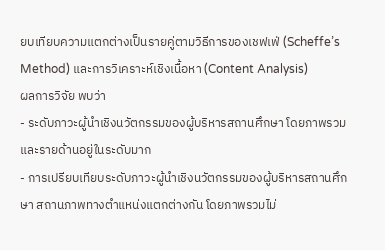ยบเทียบความแตกต่างเป็นรายคู่ตามวิธีการของเชฟเฟ่ (Scheffe’s Method) และการวิเคราะห์เชิงเนื้อหา (Content Analysis)
ผลการวิจัย พบว่า
- ระดับภาวะผู้นำเชิงนวัตกรรมของผู้บริหารสถานศึกษา โดยภาพรวมและรายด้านอยู่ในระดับมาก
- การเปรียบเทียบระดับภาวะผู้นำเชิงนวัตกรรมของผู้บริหารสถานศึกษา สถานภาพทางตำแหน่งแตกต่างกัน โดยภาพรวมไม่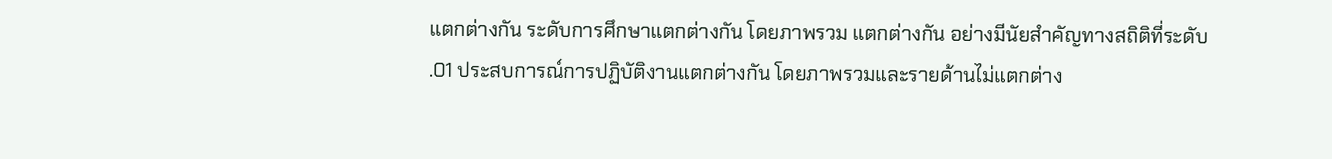แตกต่างกัน ระดับการศึกษาแตกต่างกัน โดยภาพรวม แตกต่างกัน อย่างมีนัยสำคัญทางสถิติที่ระดับ .01 ประสบการณ์การปฏิบัติงานแตกต่างกัน โดยภาพรวมและรายด้านไม่แตกต่าง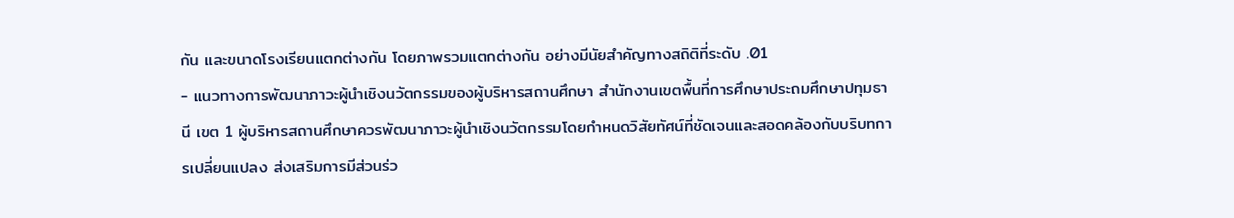กัน และขนาดโรงเรียนแตกต่างกัน โดยภาพรวมแตกต่างกัน อย่างมีนัยสำคัญทางสถิติที่ระดับ .01
- แนวทางการพัฒนาภาวะผู้นำเชิงนวัตกรรมของผู้บริหารสถานศึกษา สำนักงานเขตพื้นที่การศึกษาประถมศึกษาปทุมธานี เขต 1 ผู้บริหารสถานศึกษาควรพัฒนาภาวะผู้นำเชิงนวัตกรรมโดยกำหนดวิสัยทัศน์ที่ชัดเจนและสอดคล้องกับบริบทการเปลี่ยนแปลง ส่งเสริมการมีส่วนร่ว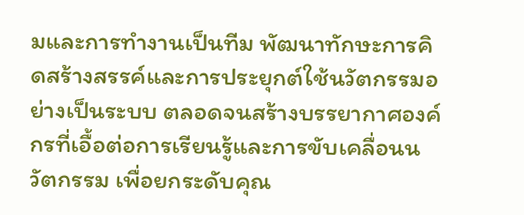มและการทำงานเป็นทีม พัฒนาทักษะการคิดสร้างสรรค์และการประยุกต์ใช้นวัตกรรมอย่างเป็นระบบ ตลอดจนสร้างบรรยากาศองค์กรที่เอื้อต่อการเรียนรู้และการขับเคลื่อนนวัตกรรม เพื่อยกระดับคุณ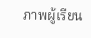ภาพผู้เรียน